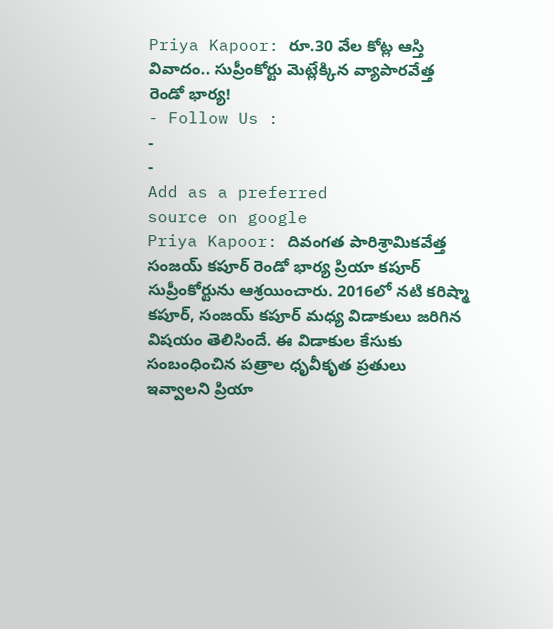Priya Kapoor: రూ.30 వేల కోట్ల ఆస్తి వివాదం.. సుప్రీంకోర్టు మెట్లేక్కిన వ్యాపారవేత్త రెండో భార్య!
- Follow Us :
-
-
Add as a preferred
source on google
Priya Kapoor: దివంగత పారిశ్రామికవేత్త సంజయ్ కపూర్ రెండో భార్య ప్రియా కపూర్ సుప్రీంకోర్టును ఆశ్రయించారు. 2016లో నటి కరిష్మా కపూర్, సంజయ్ కపూర్ మధ్య విడాకులు జరిగిన విషయం తెలిసిందే. ఈ విడాకుల కేసుకు సంబంధించిన పత్రాల ధృవీకృత ప్రతులు ఇవ్వాలని ప్రియా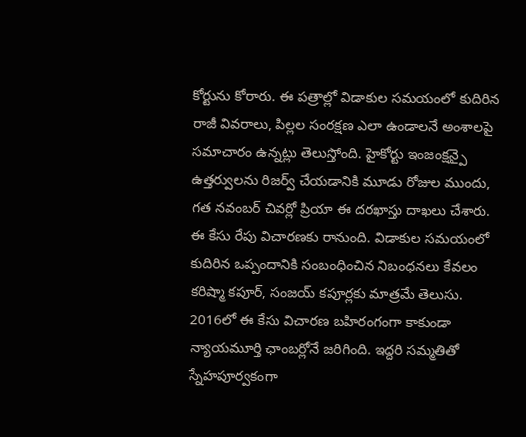కోర్టును కోరారు. ఈ పత్రాల్లో విడాకుల సమయంలో కుదిరిన రాజీ వివరాలు, పిల్లల సంరక్షణ ఎలా ఉండాలనే అంశాలపై సమాచారం ఉన్నట్లు తెలుస్తోంది. హైకోర్టు ఇంజంక్షన్పై ఉత్తర్వులను రిజర్వ్ చేయడానికి మూడు రోజుల ముందు, గత నవంబర్ చివర్లో ప్రియా ఈ దరఖాస్తు దాఖలు చేశారు. ఈ కేసు రేపు విచారణకు రానుంది. విడాకుల సమయంలో కుదిరిన ఒప్పందానికి సంబంధించిన నిబంధనలు కేవలం కరిష్మా కపూర్, సంజయ్ కపూర్లకు మాత్రమే తెలుసు. 2016లో ఈ కేసు విచారణ బహిరంగంగా కాకుండా న్యాయమూర్తి ఛాంబర్లోనే జరిగింది. ఇద్దరి సమ్మతితో స్నేహపూర్వకంగా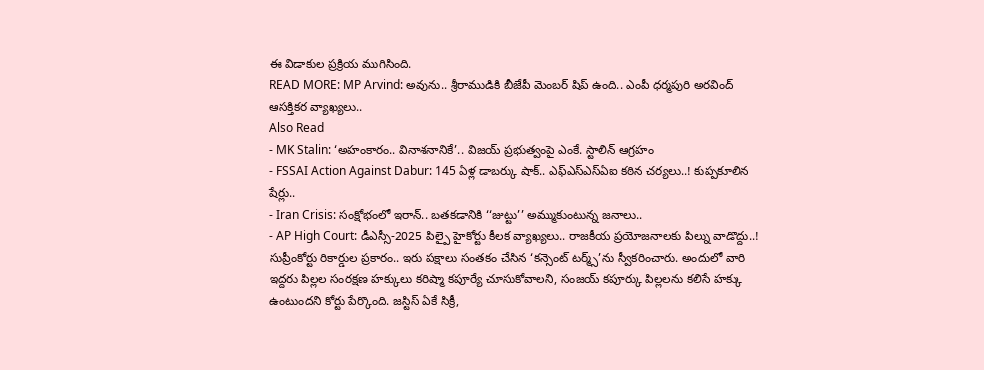ఈ విడాకుల ప్రక్రియ ముగిసింది.
READ MORE: MP Arvind: అవును.. శ్రీరాముడికి బీజేపీ మెంబర్ షిప్ ఉంది.. ఎంపీ ధర్మపురి అరవింద్ ఆసక్తికర వ్యాఖ్యలు..
Also Read
- MK Stalin: ‘అహంకారం.. వినాశనానికే’.. విజయ్ ప్రభుత్వంపై ఎంకే. స్టాలిన్ ఆగ్రహం
- FSSAI Action Against Dabur: 145 ఏళ్ల డాబర్కు షాక్.. ఎఫ్ఎస్ఎస్ఏఐ కఠిన చర్యలు..! కుప్పకూలిన షేర్లు..
- Iran Crisis: సంక్షోభంలో ఇరాన్.. బతకడానికి ‘‘జుట్టు’’ అమ్ముకుంటున్న జనాలు..
- AP High Court: డీఎస్సీ-2025 పిల్పై హైకోర్టు కీలక వ్యాఖ్యలు.. రాజకీయ ప్రయోజనాలకు పిల్ను వాడొద్దు..!
సుప్రీంకోర్టు రికార్డుల ప్రకారం.. ఇరు పక్షాలు సంతకం చేసిన ‘కన్సెంట్ టర్మ్స్’ను స్వీకరించారు. అందులో వారి ఇద్దరు పిల్లల సంరక్షణ హక్కులు కరిష్మా కపూర్యే చూసుకోవాలని, సంజయ్ కపూర్కు పిల్లలను కలిసే హక్కు ఉంటుందని కోర్టు పేర్కొంది. జస్టిస్ ఏకే సిక్రీ,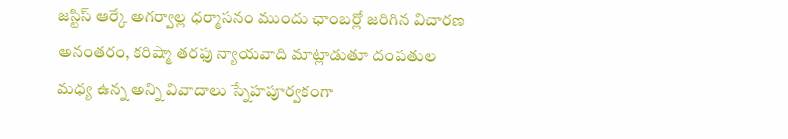జస్టిస్ ఆర్కే అగర్వాల్ల ధర్మాసనం ముందు ఛాంబర్లో జరిగిన విచారణ అనంతరం, కరిష్మా తరఫు న్యాయవాది మాట్లాడుతూ దంపతుల మధ్య ఉన్న అన్ని వివాదాలు స్నేహపూర్వకంగా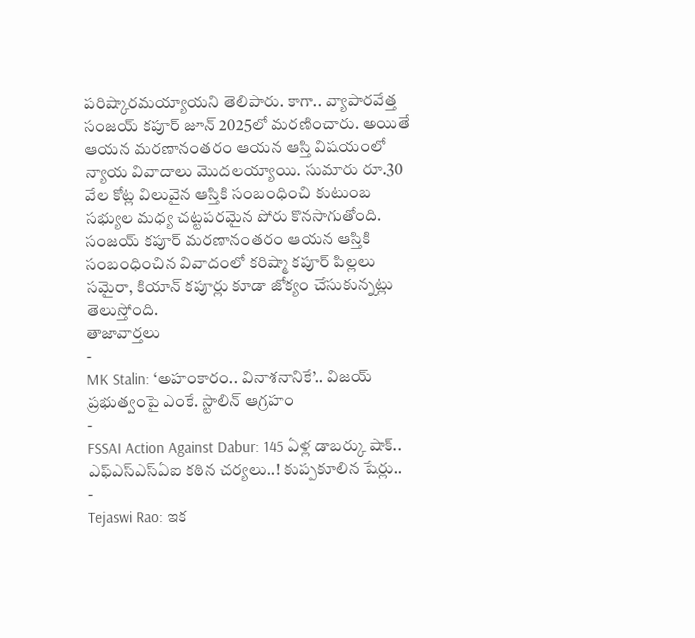పరిష్కారమయ్యాయని తెలిపారు. కాగా.. వ్యాపారవేత్త సంజయ్ కపూర్ జూన్ 2025లో మరణించారు. అయితే ఆయన మరణానంతరం ఆయన ఆస్తి విషయంలో న్యాయ వివాదాలు మొదలయ్యాయి. సుమారు రూ.30 వేల కోట్ల విలువైన ఆస్తికి సంబంధించి కుటుంబ సభ్యుల మధ్య చట్టపరమైన పోరు కొనసాగుతోంది. సంజయ్ కపూర్ మరణానంతరం ఆయన ఆస్తికి సంబంధించిన వివాదంలో కరిష్మా కపూర్ పిల్లలు సమైరా, కియాన్ కపూర్లు కూడా జోక్యం చేసుకున్నట్లు తెలుస్తోంది.
తాజావార్తలు
-
MK Stalin: ‘అహంకారం.. వినాశనానికే’.. విజయ్ ప్రభుత్వంపై ఎంకే. స్టాలిన్ ఆగ్రహం
-
FSSAI Action Against Dabur: 145 ఏళ్ల డాబర్కు షాక్.. ఎఫ్ఎస్ఎస్ఏఐ కఠిన చర్యలు..! కుప్పకూలిన షేర్లు..
-
Tejaswi Rao: ఇక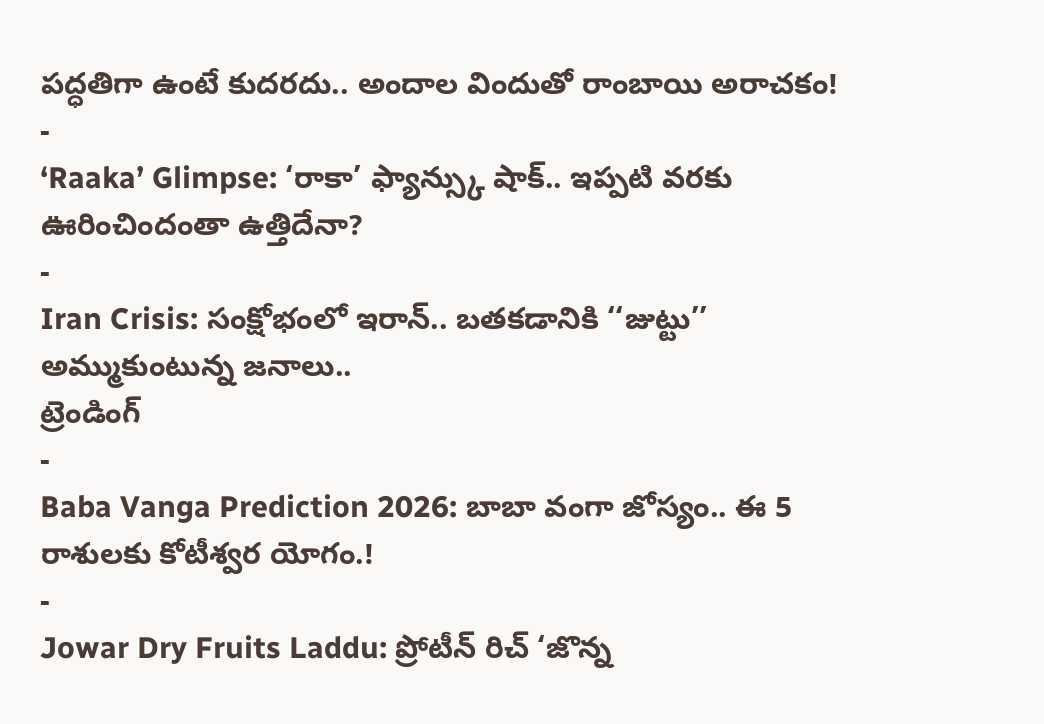పద్ధతిగా ఉంటే కుదరదు.. అందాల విందుతో రాంబాయి అరాచకం!
-
‘Raaka’ Glimpse: ‘రాకా’ ఫ్యాన్స్కు షాక్.. ఇప్పటి వరకు ఊరించిందంతా ఉత్తిదేనా?
-
Iran Crisis: సంక్షోభంలో ఇరాన్.. బతకడానికి ‘‘జుట్టు’’ అమ్ముకుంటున్న జనాలు..
ట్రెండింగ్
-
Baba Vanga Prediction 2026: బాబా వంగా జోస్యం.. ఈ 5 రాశులకు కోటీశ్వర యోగం.!
-
Jowar Dry Fruits Laddu: ప్రోటీన్ రిచ్ ‘జొన్న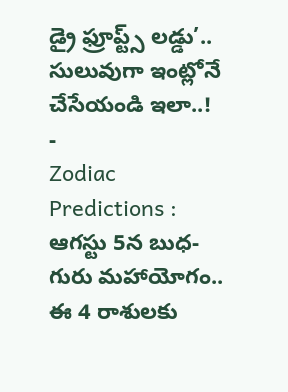డ్రై ఫ్రూప్ట్స్ లడ్డు’.. సులువుగా ఇంట్లోనే చేసేయండి ఇలా..!
-
Zodiac Predictions : ఆగస్టు 5న బుధ-గురు మహాయోగం.. ఈ 4 రాశులకు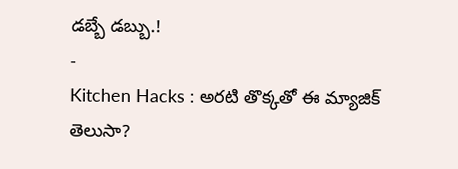డబ్బే డబ్బు.!
-
Kitchen Hacks : అరటి తొక్కతో ఈ మ్యాజిక్ తెలుసా?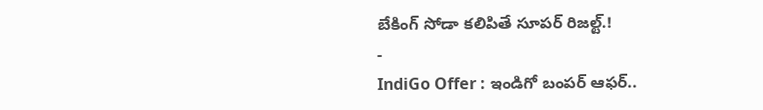బేకింగ్ సోడా కలిపితే సూపర్ రిజల్ట్.!
-
IndiGo Offer : ఇండిగో బంపర్ ఆఫర్..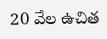20 వేల ఉచిత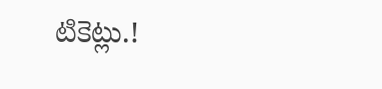టికెట్లు.!